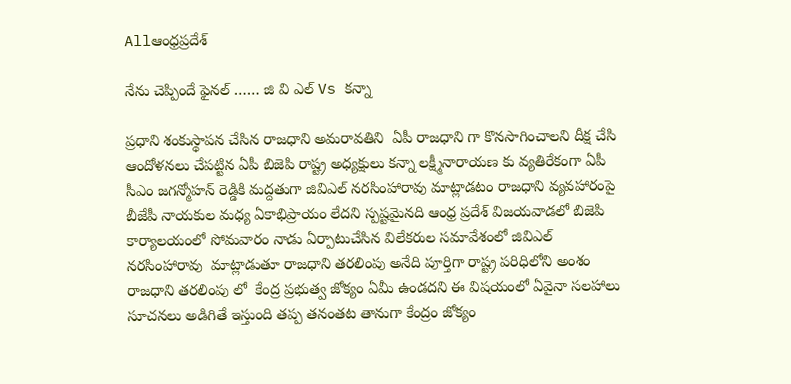Allఆంధ్రప్రదేశ్

నేను చెప్పిందే ఫైనల్ …… జి వి ఎల్ Vs కన్నా

ప్రధాని శంకుస్థాపన చేసిన రాజధాని అమరావతిని  ఏపీ రాజధాని గా కొనసాగించాలని దీక్ష చేసి ఆందోళనలు చేపట్టిన ఏపీ బిజెపి రాష్ట్ర అధ్యక్షులు కన్నా లక్ష్మీనారాయణ కు వ్యతిరేకంగా ఏపీ సీఎం జగన్మోహన్ రెడ్డికి మద్దతుగా జివిఎల్ నరసింహారావు మాట్లాడటం రాజధాని వ్యవహారంపై బీజేపీ నాయకుల మధ్య ఏకాభిప్రాయం లేదని స్పష్టమైనది ఆంధ్ర ప్రదేశ్ విజయవాడలో బిజెపి కార్యాలయంలో సోమవారం నాడు ఏర్పాటుచేసిన విలేకరుల సమావేశంలో జివిఎల్ నరసింహారావు  మాట్లాడుతూ రాజధాని తరలింపు అనేది పూర్తిగా రాష్ట్ర పరిధిలోని అంశం  రాజధాని తరలింపు లో  కేంద్ర ప్రభుత్వ జోక్యం ఏమీ ఉండదని ఈ విషయంలో ఏవైనా సలహాలు సూచనలు అడిగితే ఇస్తుంది తప్ప తనంతట తానుగా కేంద్రం జోక్యం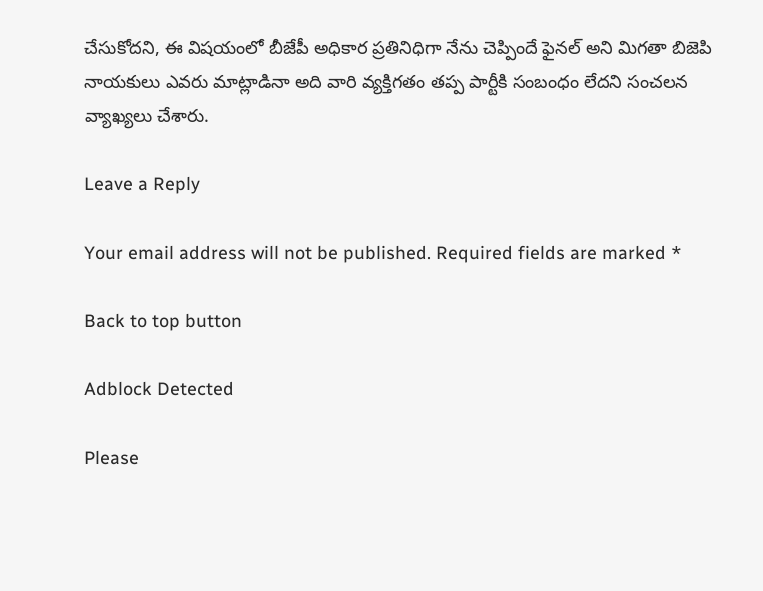చేసుకోదని, ఈ విషయంలో బీజేపీ అధికార ప్రతినిధిగా నేను చెప్పిందే ఫైనల్ అని మిగతా బిజెపి నాయకులు ఎవరు మాట్లాడినా అది వారి వ్యక్తిగతం తప్ప పార్టీకి సంబంధం లేదని సంచలన వ్యాఖ్యలు చేశారు.

Leave a Reply

Your email address will not be published. Required fields are marked *

Back to top button

Adblock Detected

Please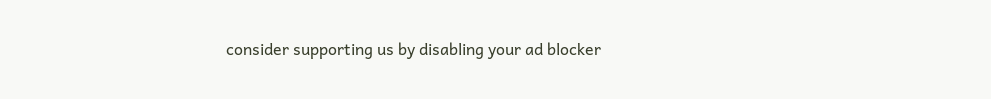consider supporting us by disabling your ad blocker